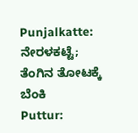Punjalkatte: ನೇರಳಕಟ್ಟೆ; ತೆಂಗಿನ ತೋಟಕ್ಕೆ ಬೆಂಕಿ
Puttur: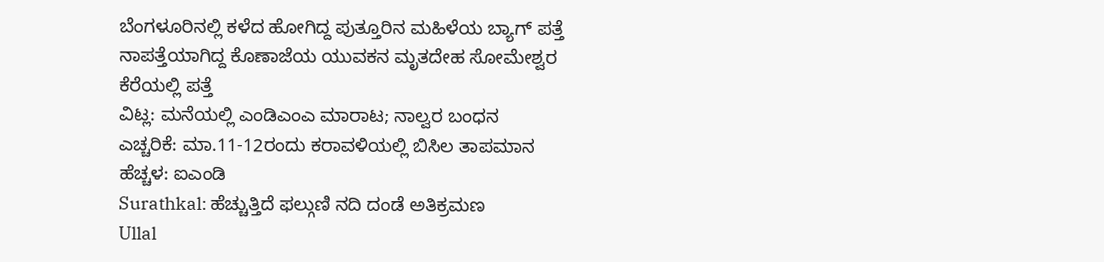ಬೆಂಗಳೂರಿನಲ್ಲಿ ಕಳೆದ ಹೋಗಿದ್ದ ಪುತ್ತೂರಿನ ಮಹಿಳೆಯ ಬ್ಯಾಗ್ ಪತ್ತೆ
ನಾಪತ್ತೆಯಾಗಿದ್ದ ಕೊಣಾಜೆಯ ಯುವಕನ ಮೃತದೇಹ ಸೋಮೇಶ್ವರ ಕೆರೆಯಲ್ಲಿ ಪತ್ತೆ
ವಿಟ್ಲ: ಮನೆಯಲ್ಲಿ ಎಂಡಿಎಂಎ ಮಾರಾಟ; ನಾಲ್ವರ ಬಂಧನ
ಎಚ್ಚರಿಕೆ: ಮಾ.11-12ರಂದು ಕರಾವಳಿಯಲ್ಲಿ ಬಿಸಿಲ ತಾಪಮಾನ ಹೆಚ್ಚಳ: ಐಎಂಡಿ
Surathkal: ಹೆಚ್ಚುತ್ತಿದೆ ಫಲ್ಗುಣಿ ನದಿ ದಂಡೆ ಅತಿಕ್ರಮಣ
Ullal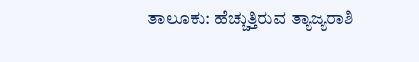ತಾಲೂಕು: ಹೆಚ್ಚುತ್ತಿರುವ ತ್ಯಾಜ್ಯರಾಶಿ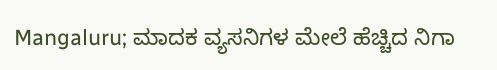Mangaluru; ಮಾದಕ ವ್ಯಸನಿಗಳ ಮೇಲೆ ಹೆಚ್ಚಿದ ನಿಗಾ